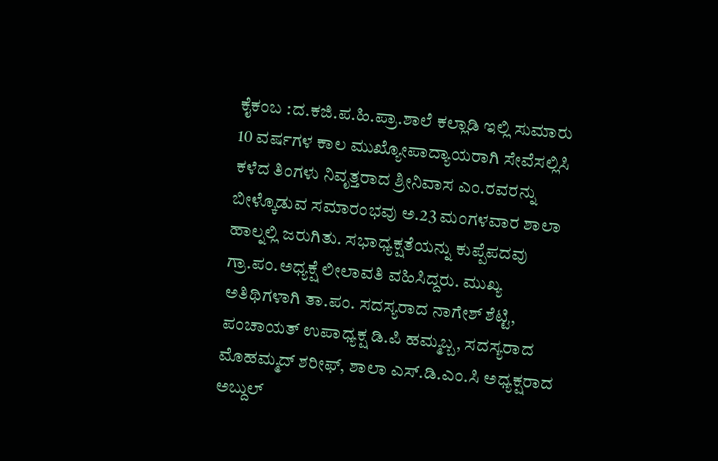ಕೈಕಂಬ :ದ.ಕಜಿ.ಪ.ಹಿ.ಪ್ರಾ.ಶಾಲೆ ಕಲ್ಲಾಡಿ ಇಲ್ಲಿ ಸುಮಾರು 10 ವರ್ಷಗಳ ಕಾಲ ಮುಖ್ಯೋಪಾದ್ಯಾಯರಾಗಿ ಸೇವೆಸಲ್ಲಿಸಿ ಕಳೆದ ತಿಂಗಳು ನಿವೃತ್ತರಾದ ಶ್ರೀನಿವಾಸ ಎಂ.ರವರನ್ನು ಬೀಳ್ಕೊಡುವ ಸಮಾರಂಭವು ಅ.23 ಮಂಗಳವಾರ ಶಾಲಾ ಹಾಲ್ನಲ್ಲಿ ಜರುಗಿತು. ಸಭಾಧ್ಯಕ್ಷತೆಯನ್ನು ಕುಪ್ಪೆಪದವು ಗ್ರಾ.ಪಂ.ಅಧ್ಯಕ್ಷೆ ಲೀಲಾವತಿ ವಹಿಸಿದ್ದರು. ಮುಖ್ಯ ಅತಿಥಿಗಳಾಗಿ ತಾ.ಪಂ. ಸದಸ್ಯರಾದ ನಾಗೇಶ್ ಶೆಟ್ಟಿ, ಪಂಚಾಯತ್ ಉಪಾಧ್ಯಕ್ಷ ಡಿ.ಪಿ ಹಮ್ಮಬ್ಬ, ಸದಸ್ಯರಾದ ಮೊಹಮ್ಮದ್ ಶರೀಫ್, ಶಾಲಾ ಎಸ್.ಡಿ.ಎಂ.ಸಿ ಅಧ್ಯಕ್ಷರಾದ ಅಬ್ದುಲ್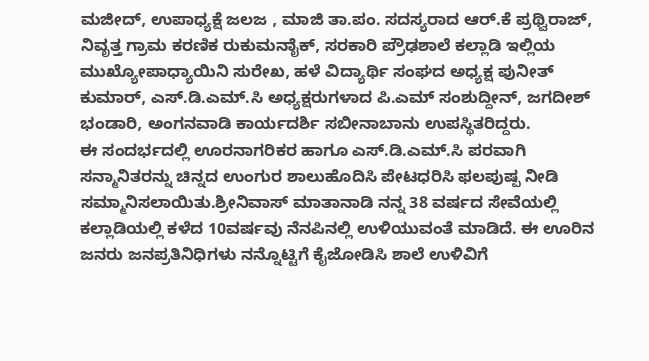ಮಜೀದ್, ಉಪಾಧ್ಯಕ್ಷೆ ಜಲಜ , ಮಾಜಿ ತಾ.ಪಂ. ಸದಸ್ಯರಾದ ಆರ್.ಕೆ ಪ್ರಥ್ವಿರಾಜ್, ನಿವೃತ್ತ ಗ್ರಾಮ ಕರಣಿಕ ರುಕುಮನಾೈಕ್, ಸರಕಾರಿ ಪ್ರೌಢಶಾಲೆ ಕಲ್ಲಾಡಿ ಇಲ್ಲಿಯ ಮುಖ್ಯೋಪಾಧ್ಯಾಯಿನಿ ಸುರೇಖ, ಹಳೆ ವಿದ್ಯಾರ್ಥಿ ಸಂಘದ ಅಧ್ಯಕ್ಷ ಪುನೀತ್ ಕುಮಾರ್, ಎಸ್.ಡಿ.ಎಮ್.ಸಿ ಅಧ್ಯಕ್ಷರುಗಳಾದ ಪಿ.ಎಮ್ ಸಂಶುದ್ದೀನ್, ಜಗದೀಶ್ ಭಂಡಾರಿ, ಅಂಗನವಾಡಿ ಕಾರ್ಯದರ್ಶಿ ಸಬೀನಾಬಾನು ಉಪಸ್ಥಿತರಿದ್ದರು.
ಈ ಸಂದರ್ಭದಲ್ಲಿ ಊರನಾಗರಿಕರ ಹಾಗೂ ಎಸ್.ಡಿ.ಎಮ್.ಸಿ ಪರವಾಗಿ ಸನ್ಮಾನಿತರನ್ನು ಚಿನ್ನದ ಉಂಗುರ ಶಾಲುಹೊದಿಸಿ ಪೇಟಧರಿಸಿ ಫಲಪುಷ್ಪ ನೀಡಿ ಸಮ್ಮಾನಿಸಲಾಯಿತು.ಶ್ರೀನಿವಾಸ್ ಮಾತಾನಾಡಿ ನನ್ನ 38 ವರ್ಷದ ಸೇವೆಯಲ್ಲಿ ಕಲ್ಲಾಡಿಯಲ್ಲಿ ಕಳೆದ 10ವರ್ಷವು ನೆನಪಿನಲ್ಲಿ ಉಳಿಯುವಂತೆ ಮಾಡಿದೆ. ಈ ಊರಿನ ಜನರು ಜನಪ್ರತಿನಿಧಿಗಳು ನನ್ನೊಟ್ಟಿಗೆ ಕೈಜೋಡಿಸಿ ಶಾಲೆ ಉಳಿವಿಗೆ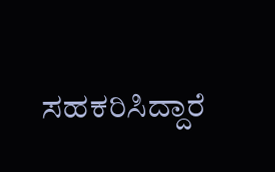ಸಹಕರಿಸಿದ್ದಾರೆ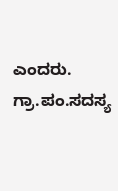ಎಂದರು. ಗ್ರಾ.ಪಂ.ಸದಸ್ಯ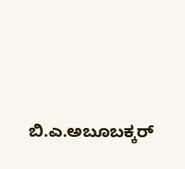ಬಿ.ಎ.ಅಬೂಬಕ್ಕರ್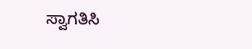ಸ್ವಾಗತಿಸಿ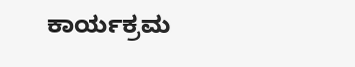ಕಾರ್ಯಕ್ರಮ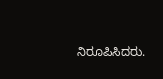ನಿರೂಪಿಸಿದರು.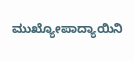ಮುಖ್ಯೋಪಾದ್ಯಾಯಿನಿ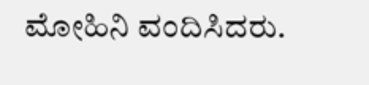ಮೋಹಿನಿ ವಂದಿಸಿದರು.